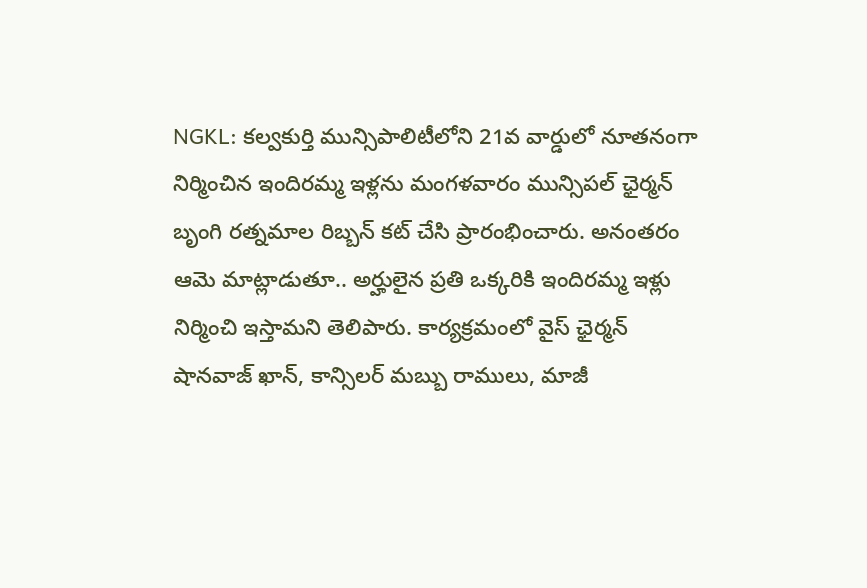NGKL: కల్వకుర్తి మున్సిపాలిటీలోని 21వ వార్డులో నూతనంగా నిర్మించిన ఇందిరమ్మ ఇళ్లను మంగళవారం మున్సిపల్ ఛైర్మన్ బృంగి రత్నమాల రిబ్బన్ కట్ చేసి ప్రారంభించారు. అనంతరం ఆమె మాట్లాడుతూ.. అర్హులైన ప్రతి ఒక్కరికి ఇందిరమ్మ ఇళ్లు నిర్మించి ఇస్తామని తెలిపారు. కార్యక్రమంలో వైస్ ఛైర్మన్ షానవాజ్ ఖాన్, కాన్సిలర్ మబ్బు రాములు, మాజీ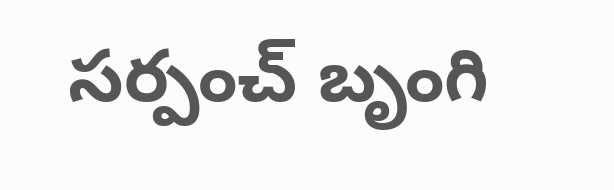సర్పంచ్ బృంగి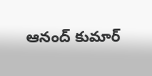ఆనంద్ కుమార్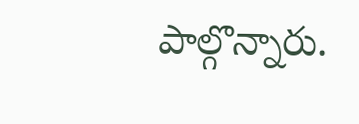పాల్గొన్నారు.